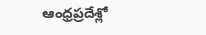ఆంధ్రప్రదేశ్లో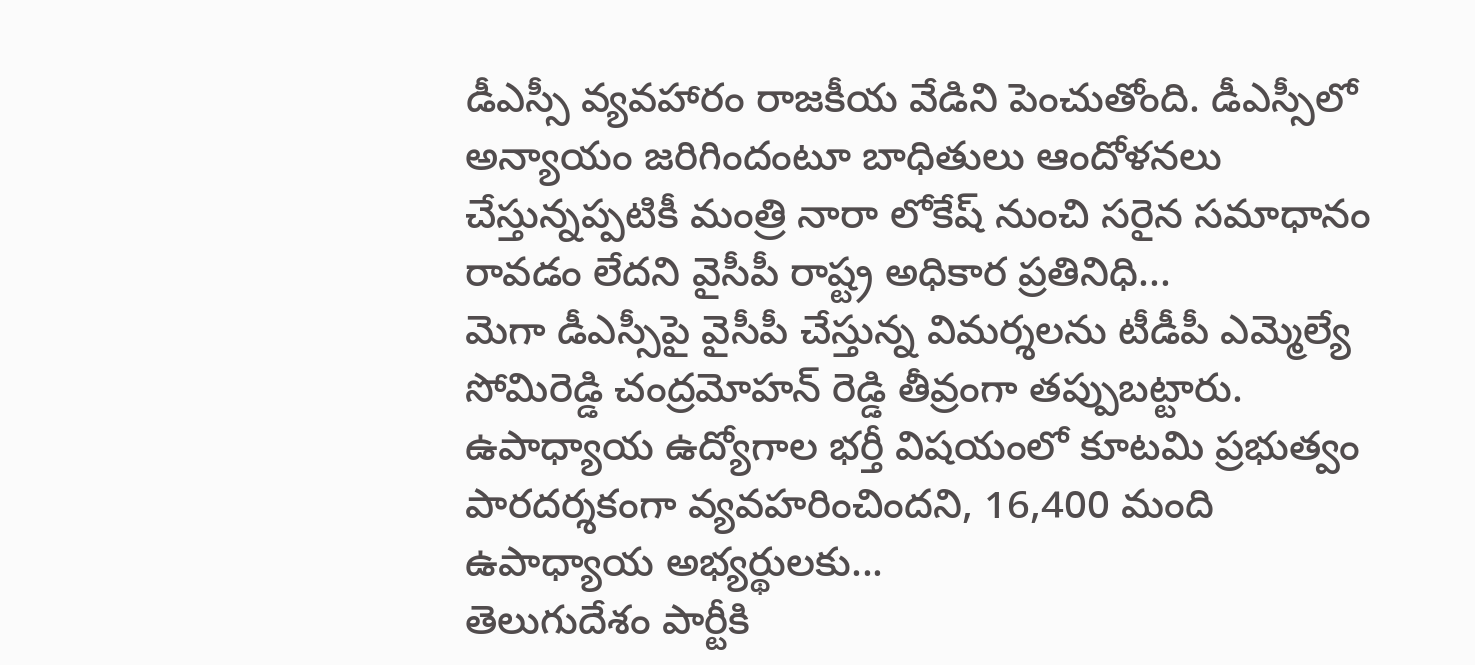డీఎస్సీ వ్యవహారం రాజకీయ వేడిని పెంచుతోంది. డీఎస్సీలో అన్యాయం జరిగిందంటూ బాధితులు ఆందోళనలు చేస్తున్నప్పటికీ మంత్రి నారా లోకేష్ నుంచి సరైన సమాధానం రావడం లేదని వైసీపీ రాష్ట్ర అధికార ప్రతినిధి...
మెగా డీఎస్సీపై వైసీపీ చేస్తున్న విమర్శలను టీడీపీ ఎమ్మెల్యే సోమిరెడ్డి చంద్రమోహన్ రెడ్డి తీవ్రంగా తప్పుబట్టారు. ఉపాధ్యాయ ఉద్యోగాల భర్తీ విషయంలో కూటమి ప్రభుత్వం పారదర్శకంగా వ్యవహరించిందని, 16,400 మంది ఉపాధ్యాయ అభ్యర్థులకు...
తెలుగుదేశం పార్టీకి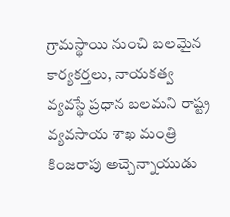గ్రామస్థాయి నుంచి బలమైన కార్యకర్తలు, నాయకత్వ వ్యవస్థే ప్రధాన బలమని రాష్ట్ర వ్యవసాయ శాఖ మంత్రి కింజరాపు అచ్చెన్నాయుడు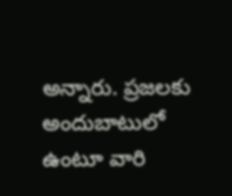అన్నారు. ప్రజలకు అందుబాటులో ఉంటూ వారి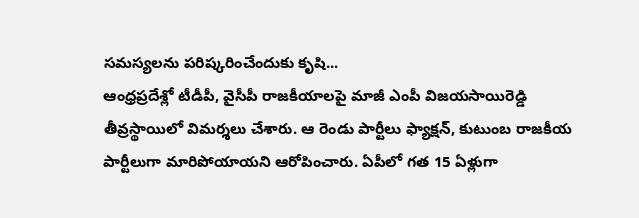సమస్యలను పరిష్కరించేందుకు కృషి...
ఆంధ్రప్రదేశ్లో టీడీపీ, వైసీపీ రాజకీయాలపై మాజీ ఎంపీ విజయసాయిరెడ్డి తీవ్రస్థాయిలో విమర్శలు చేశారు. ఆ రెండు పార్టీలు ఫ్యాక్షన్, కుటుంబ రాజకీయ పార్టీలుగా మారిపోయాయని ఆరోపించారు. ఏపీలో గత 15 ఏళ్లుగా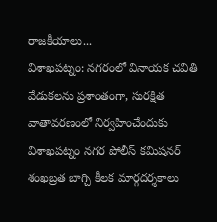రాజకీయాలు...
విశాఖపట్నం: నగరంలో వినాయక చవితి వేడుకలను ప్రశాంతంగా, సురక్షిత వాతావరణంలో నిర్వహించేందుకు విశాఖపట్నం నగర పోలీస్ కమిషనర్ శంఖబ్రత బాగ్చి కీలక మార్గదర్శకాలు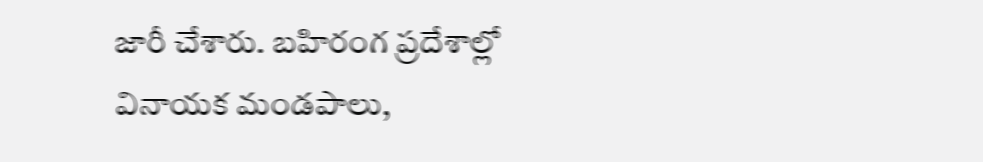జారీ చేశారు. బహిరంగ ప్రదేశాల్లో వినాయక మండపాలు,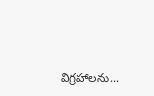విగ్రహాలను...